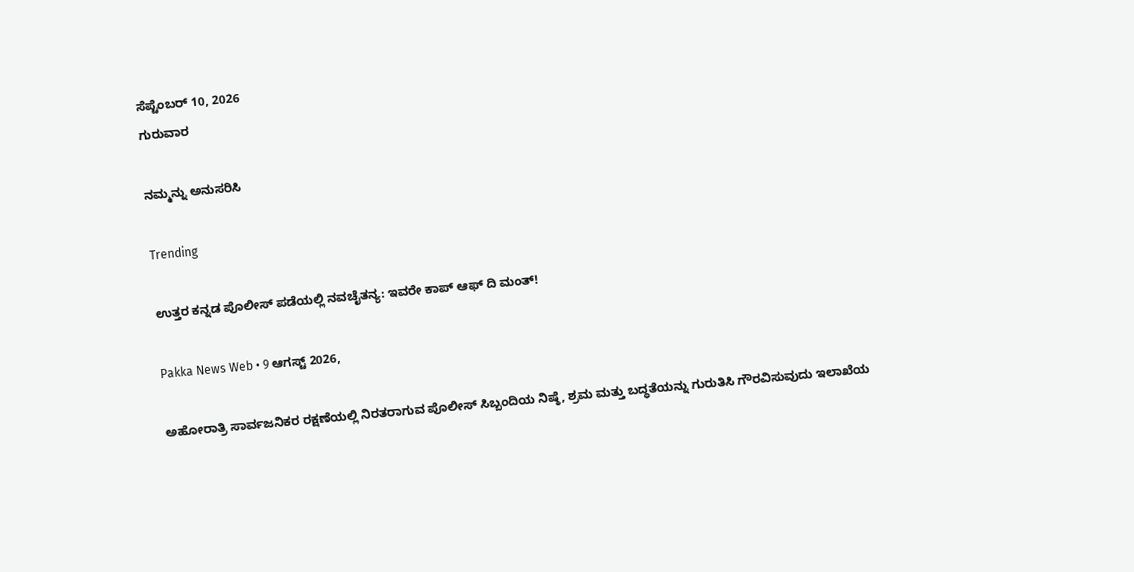ಸೆಪ್ಟೆಂಬರ್ 10, 2026
ಗುರುವಾರ

ನಮ್ಮನ್ನು ಅನುಸರಿಸಿ

Trending

ಉತ್ತರ ಕನ್ನಡ ಪೊಲೀಸ್ ಪಡೆಯಲ್ಲಿ ನವಚೈತನ್ಯ: ಇವರೇ ಕಾಪ್ ಆಫ್ ದಿ ಮಂತ್!

Pakka News Web • 9 ಆಗಸ್ಟ್ 2026,

ಅಹೋರಾತ್ರಿ ಸಾರ್ವಜನಿಕರ ರಕ್ಷಣೆಯಲ್ಲಿ ನಿರತರಾಗುವ ಪೊಲೀಸ್ ಸಿಬ್ಬಂದಿಯ ನಿಷ್ಠೆ, ಶ್ರಮ ಮತ್ತು ಬದ್ಧತೆಯನ್ನು ಗುರುತಿಸಿ ಗೌರವಿಸುವುದು ಇಲಾಖೆಯ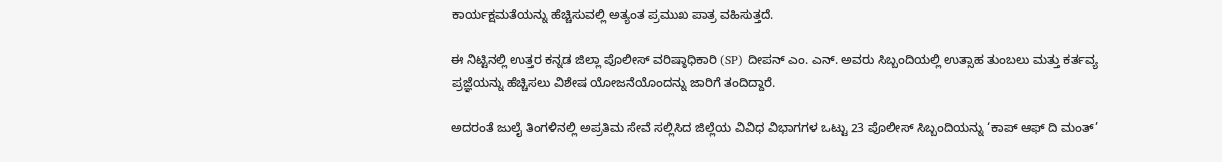ಕಾರ್ಯಕ್ಷಮತೆಯನ್ನು ಹೆಚ್ಚಿಸುವಲ್ಲಿ ಅತ್ಯಂತ ಪ್ರಮುಖ ಪಾತ್ರ ವಹಿಸುತ್ತದೆ.

ಈ ನಿಟ್ಟಿನಲ್ಲಿ ಉತ್ತರ ಕನ್ನಡ ಜಿಲ್ಲಾ ಪೊಲೀಸ್ ವರಿಷ್ಠಾಧಿಕಾರಿ (SP) ದೀಪನ್ ಎಂ. ಎನ್. ಅವರು ಸಿಬ್ಬಂದಿಯಲ್ಲಿ ಉತ್ಸಾಹ ತುಂಬಲು ಮತ್ತು ಕರ್ತವ್ಯ ಪ್ರಜ್ಞೆಯನ್ನು ಹೆಚ್ಚಿಸಲು ವಿಶೇಷ ಯೋಜನೆಯೊಂದನ್ನು ಜಾರಿಗೆ ತಂದಿದ್ದಾರೆ.

ಅದರಂತೆ ಜುಲೈ ತಿಂಗಳಿನಲ್ಲಿ ಅಪ್ರತಿಮ ಸೇವೆ ಸಲ್ಲಿಸಿದ ಜಿಲ್ಲೆಯ ವಿವಿಧ ವಿಭಾಗಗಳ ಒಟ್ಟು 23 ಪೊಲೀಸ್ ಸಿಬ್ಬಂದಿಯನ್ನು ‘ಕಾಪ್ ಆಫ್ ದಿ ಮಂತ್’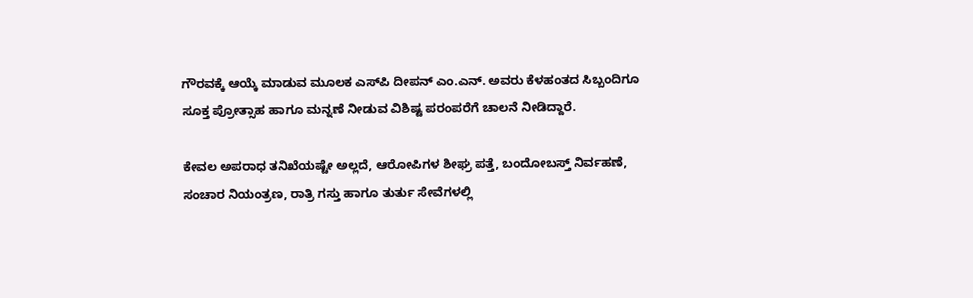ಗೌರವಕ್ಕೆ ಆಯ್ಕೆ ಮಾಡುವ ಮೂಲಕ ಎಸ್‌ಪಿ ದೀಪನ್ ಎಂ.ಎನ್. ಅವರು ಕೆಳಹಂತದ ಸಿಬ್ಬಂದಿಗೂ ಸೂಕ್ತ ಪ್ರೋತ್ಸಾಹ ಹಾಗೂ ಮನ್ನಣೆ ನೀಡುವ ವಿಶಿಷ್ಟ ಪರಂಪರೆಗೆ ಚಾಲನೆ ನೀಡಿದ್ದಾರೆ.

ಕೇವಲ ಅಪರಾಧ ತನಿಖೆಯಷ್ಟೇ ಅಲ್ಲದೆ, ಆರೋಪಿಗಳ ಶೀಘ್ರ ಪತ್ತೆ, ಬಂದೋಬಸ್ತ್ ನಿರ್ವಹಣೆ, ಸಂಚಾರ ನಿಯಂತ್ರಣ, ರಾತ್ರಿ ಗಸ್ತು ಹಾಗೂ ತುರ್ತು ಸೇವೆಗಳಲ್ಲಿ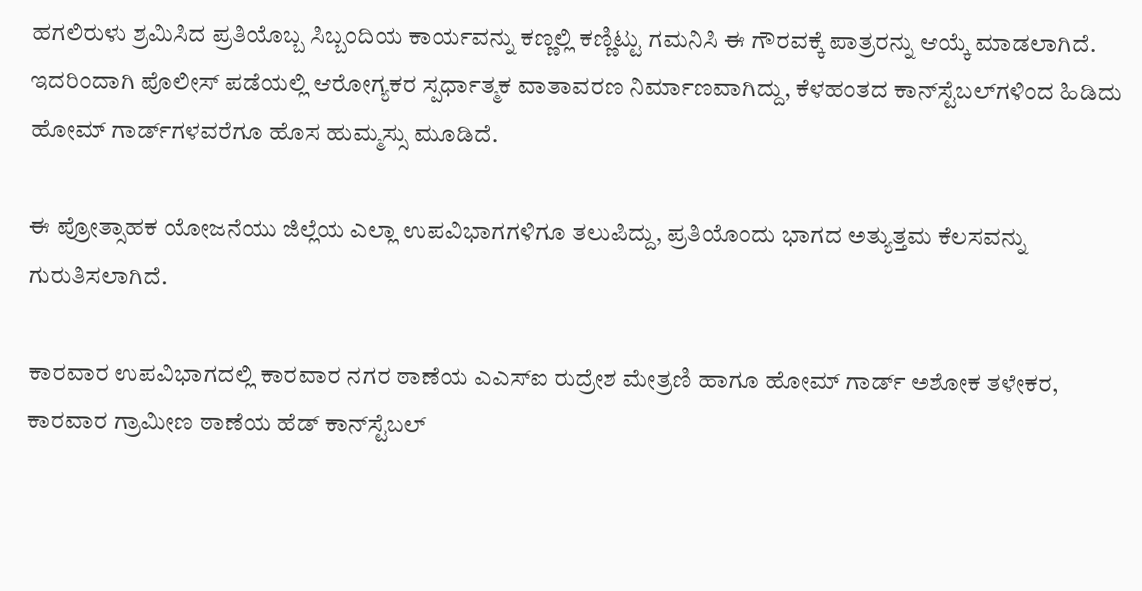ಹಗಲಿರುಳು ಶ್ರಮಿಸಿದ ಪ್ರತಿಯೊಬ್ಬ ಸಿಬ್ಬಂದಿಯ ಕಾರ್ಯವನ್ನು ಕಣ್ಣಲ್ಲಿ ಕಣ್ಣಿಟ್ಟು ಗಮನಿಸಿ ಈ ಗೌರವಕ್ಕೆ ಪಾತ್ರರನ್ನು ಆಯ್ಕೆ ಮಾಡಲಾಗಿದೆ. ಇದರಿಂದಾಗಿ ಪೊಲೀಸ್ ಪಡೆಯಲ್ಲಿ ಆರೋಗ್ಯಕರ ಸ್ಪರ್ಧಾತ್ಮಕ ವಾತಾವರಣ ನಿರ್ಮಾಣವಾಗಿದ್ದು, ಕೆಳಹಂತದ ಕಾನ್‌ಸ್ಟೆಬಲ್‌ಗಳಿಂದ ಹಿಡಿದು ಹೋಮ್ ಗಾರ್ಡ್‌ಗಳವರೆಗೂ ಹೊಸ ಹುಮ್ಮಸ್ಸು ಮೂಡಿದೆ.

ಈ ಪ್ರೋತ್ಸಾಹಕ ಯೋಜನೆಯು ಜಿಲ್ಲೆಯ ಎಲ್ಲಾ ಉಪವಿಭಾಗಗಳಿಗೂ ತಲುಪಿದ್ದು, ಪ್ರತಿಯೊಂದು ಭಾಗದ ಅತ್ಯುತ್ತಮ ಕೆಲಸವನ್ನು ಗುರುತಿಸಲಾಗಿದೆ.

ಕಾರವಾರ ಉಪವಿಭಾಗದಲ್ಲಿ ಕಾರವಾರ ನಗರ ಠಾಣೆಯ ಎಎಸ್‌ಐ ರುದ್ರೇಶ ಮೇತ್ರಣಿ ಹಾಗೂ ಹೋಮ್ ಗಾರ್ಡ್ ಅಶೋಕ ತಳೇಕರ, ಕಾರವಾರ ಗ್ರಾಮೀಣ ಠಾಣೆಯ ಹೆಡ್ ಕಾನ್‌ಸ್ಟೆಬಲ್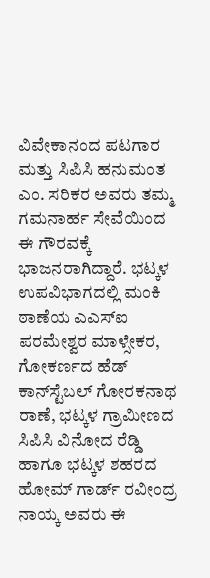ವಿವೇಕಾನಂದ ಪಟಗಾರ ಮತ್ತು ಸಿಪಿಸಿ ಹನುಮಂತ ಎಂ. ಸರಿಕರ ಅವರು ತಮ್ಮ ಗಮನಾರ್ಹ ಸೇವೆಯಿಂದ ಈ ಗೌರವಕ್ಕೆ ಭಾಜನರಾಗಿದ್ದಾರೆ. ಭಟ್ಕಳ ಉಪವಿಭಾಗದಲ್ಲಿ ಮಂಕಿ ಠಾಣೆಯ ಎಎಸ್‌ಐ ಪರಮೇಶ್ವರ ಮಾಳ್ಸೇಕರ, ಗೋಕರ್ಣದ ಹೆಡ್ ಕಾನ್‌ಸ್ಟೆಬಲ್ ಗೋರಕನಾಥ ರಾಣೆ, ಭಟ್ಕಳ ಗ್ರಾಮೀಣದ ಸಿಪಿಸಿ ವಿನೋದ ರೆಡ್ಡಿ ಹಾಗೂ ಭಟ್ಕಳ ಶಹರದ ಹೋಮ್ ಗಾರ್ಡ್ ರವೀಂದ್ರ ನಾಯ್ಕ ಅವರು ಈ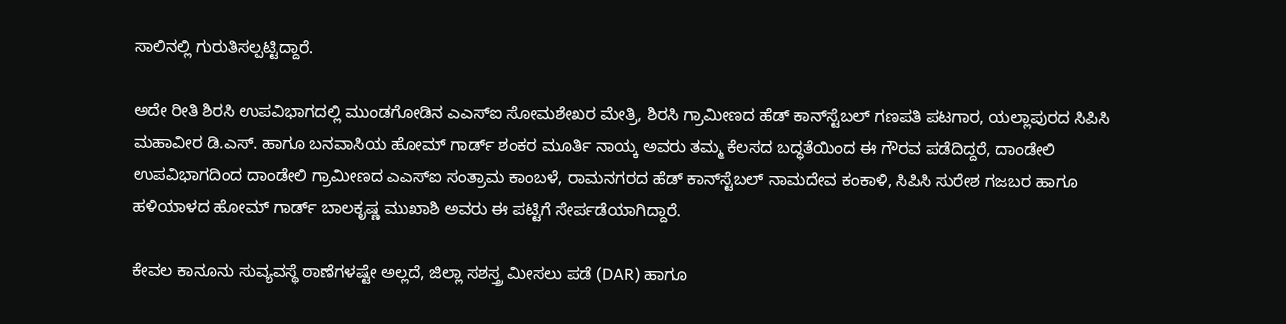ಸಾಲಿನಲ್ಲಿ ಗುರುತಿಸಲ್ಪಟ್ಟಿದ್ದಾರೆ.

ಅದೇ ರೀತಿ ಶಿರಸಿ ಉಪವಿಭಾಗದಲ್ಲಿ ಮುಂಡಗೋಡಿನ ಎಎಸ್‌ಐ ಸೋಮಶೇಖರ ಮೇತ್ರಿ, ಶಿರಸಿ ಗ್ರಾಮೀಣದ ಹೆಡ್ ಕಾನ್‌ಸ್ಟೆಬಲ್ ಗಣಪತಿ ಪಟಗಾರ, ಯಲ್ಲಾಪುರದ ಸಿಪಿಸಿ ಮಹಾವೀರ ಡಿ.ಎಸ್. ಹಾಗೂ ಬನವಾಸಿಯ ಹೋಮ್ ಗಾರ್ಡ್ ಶಂಕರ ಮೂರ್ತಿ ನಾಯ್ಕ ಅವರು ತಮ್ಮ ಕೆಲಸದ ಬದ್ಧತೆಯಿಂದ ಈ ಗೌರವ ಪಡೆದಿದ್ದರೆ, ದಾಂಡೇಲಿ ಉಪವಿಭಾಗದಿಂದ ದಾಂಡೇಲಿ ಗ್ರಾಮೀಣದ ಎಎಸ್‌ಐ ಸಂತ್ರಾಮ ಕಾಂಬಳೆ, ರಾಮನಗರದ ಹೆಡ್ ಕಾನ್‌ಸ್ಟೆಬಲ್ ನಾಮದೇವ ಕಂಕಾಳಿ, ಸಿಪಿಸಿ ಸುರೇಶ ಗಜಬರ ಹಾಗೂ ಹಳಿಯಾಳದ ಹೋಮ್ ಗಾರ್ಡ್ ಬಾಲಕೃಷ್ಣ ಮುಖಾಶಿ ಅವರು ಈ ಪಟ್ಟಿಗೆ ಸೇರ್ಪಡೆಯಾಗಿದ್ದಾರೆ.

ಕೇವಲ ಕಾನೂನು ಸುವ್ಯವಸ್ಥೆ ಠಾಣೆಗಳಷ್ಟೇ ಅಲ್ಲದೆ, ಜಿಲ್ಲಾ ಸಶಸ್ತ್ರ ಮೀಸಲು ಪಡೆ (DAR) ಹಾಗೂ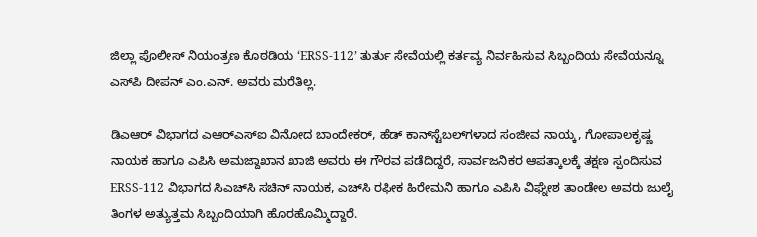ಜಿಲ್ಲಾ ಪೊಲೀಸ್ ನಿಯಂತ್ರಣ ಕೊಠಡಿಯ ‘ERSS-112’ ತುರ್ತು ಸೇವೆಯಲ್ಲಿ ಕರ್ತವ್ಯ ನಿರ್ವಹಿಸುವ ಸಿಬ್ಬಂದಿಯ ಸೇವೆಯನ್ನೂ ಎಸ್‌ಪಿ ದೀಪನ್ ಎಂ.ಎನ್. ಅವರು ಮರೆತಿಲ್ಲ.

ಡಿಎಆರ್ ವಿಭಾಗದ ಎಆರ್‌ಎಸ್‌ಐ ವಿನೋದ ಬಾಂದೇಕರ್, ಹೆಡ್ ಕಾನ್‌ಸ್ಟೆಬಲ್‌ಗಳಾದ ಸಂಜೀವ ನಾಯ್ಕ, ಗೋಪಾಲಕೃಷ್ಣ ನಾಯಕ ಹಾಗೂ ಎಪಿಸಿ ಅಮಜ್ದಾಖಾನ ಖಾಜಿ ಅವರು ಈ ಗೌರವ ಪಡೆದಿದ್ದರೆ, ಸಾರ್ವಜನಿಕರ ಆಪತ್ಕಾಲಕ್ಕೆ ತಕ್ಷಣ ಸ್ಪಂದಿಸುವ ERSS-112 ವಿಭಾಗದ ಸಿಎಚ್‌ಸಿ ಸಚಿನ್ ನಾಯಕ, ಎಚ್‌ಸಿ ರಫೀಕ ಹಿರೇಮನಿ ಹಾಗೂ ಎಪಿಸಿ ವಿಘ್ನೇಶ ತಾಂಡೇಲ ಅವರು ಜುಲೈ ತಿಂಗಳ ಅತ್ಯುತ್ತಮ ಸಿಬ್ಬಂದಿಯಾಗಿ ಹೊರಹೊಮ್ಮಿದ್ದಾರೆ.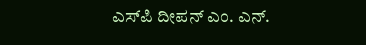ಎಸ್‌ಪಿ ದೀಪನ್ ಎಂ. ಎನ್.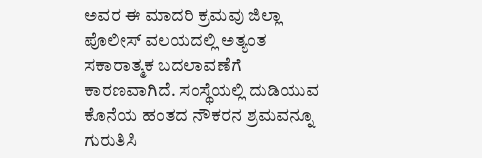ಅವರ ಈ ಮಾದರಿ ಕ್ರಮವು ಜಿಲ್ಲಾ ಪೊಲೀಸ್ ವಲಯದಲ್ಲಿ ಅತ್ಯಂತ ಸಕಾರಾತ್ಮಕ ಬದಲಾವಣೆಗೆ ಕಾರಣವಾಗಿದೆ. ಸಂಸ್ಥೆಯಲ್ಲಿ ದುಡಿಯುವ ಕೊನೆಯ ಹಂತದ ನೌಕರನ ಶ್ರಮವನ್ನೂ ಗುರುತಿಸಿ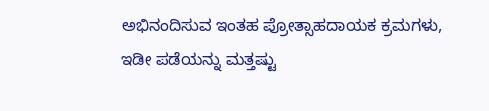ಅಭಿನಂದಿಸುವ ಇಂತಹ ಪ್ರೋತ್ಸಾಹದಾಯಕ ಕ್ರಮಗಳು, ಇಡೀ ಪಡೆಯನ್ನು ಮತ್ತಷ್ಟು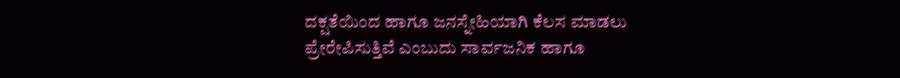ದಕ್ಷತೆಯಿಂದ ಹಾಗೂ ಜನಸ್ನೇಹಿಯಾಗಿ ಕೆಲಸ ಮಾಡಲು ಪ್ರೇರೇಪಿಸುತ್ತಿವೆ ಎಂಬುದು ಸಾರ್ವಜನಿಕ ಹಾಗೂ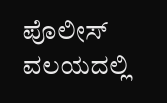ಪೊಲೀಸ್ ವಲಯದಲ್ಲಿ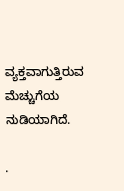ವ್ಯಕ್ತವಾಗುತ್ತಿರುವ ಮೆಚ್ಚುಗೆಯ ನುಡಿಯಾಗಿದೆ.

.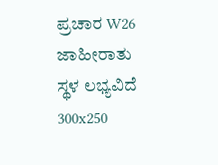ಪ್ರಚಾರ W26
ಜಾಹೀರಾತು ಸ್ಥಳ ಲಭ್ಯವಿದೆ
300x250